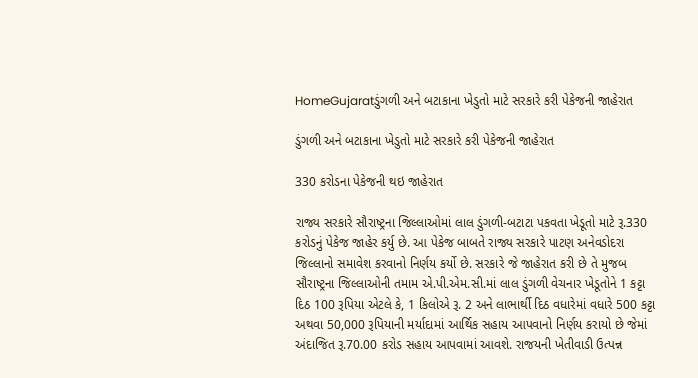HomeGujaratડુંગળી અને બટાકાના ખેડુતો માટે સરકારે કરી પેકેજની જાહેરાત

ડુંગળી અને બટાકાના ખેડુતો માટે સરકારે કરી પેકેજની જાહેરાત

330 કરોડના પેકેજની થઇ જાહેરાત

રાજ્ય સરકારે સૌરાષ્ટ્રના જિલ્લાઓમાં લાલ ડુંગળી-બટાટા પકવતા ખેડૂતો માટે રૂ.330 કરોડનું પેકેજ જાહેર કર્યુ છે. આ પેકેજ બાબતે રાજ્ય સરકારે પાટણ અનેવડોદરા જિલ્લાનો સમાવેશ કરવાનો નિર્ણય કર્યો છે. સરકારે જે જાહેરાત કરી છે તે મુજબ સૌરાષ્ટ્રના જિલ્લાઓની તમામ એ.પી.એમ.સી.માં લાલ ડુંગળી વેચનાર ખેડૂતોને 1 કટ્ટા દિઠ 100 રૂપિયા એટલે કે, 1 કિલોએ રૂ. 2 અને લાભાર્થી દિઠ વધારેમાં વધારે 500 કટ્ટા અથવા 50,000 રૂપિયાની મર્યાદામાં આર્થિક સહાય આપવાનો નિર્ણય કરાયો છે જેમાં અંદાજિત રૂ.70.00 કરોડ સહાય આપવામાં આવશે. રાજયની ખેતીવાડી ઉત્પન્ન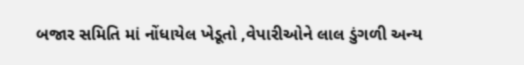બજાર સમિતિ માં નોંધાયેલ ખેડૂતો ,વેપારીઓને લાલ ડુંગળી અ‌ન્ય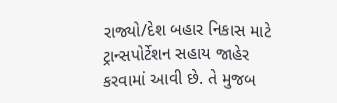રાજ્યો/દેશ બહાર નિકાસ માટે ટ્રાન્સપોર્ટેશન સહાય જાહેર કરવામાં આવી છે. તે મુજબ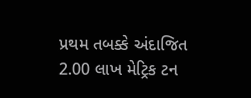પ્રથમ તબક્કે અંદાજિત 2.00 લાખ મેટ્રિક ટન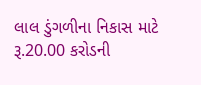લાલ ડુંગળીના નિકાસ માટે રૂ.20.00 કરોડની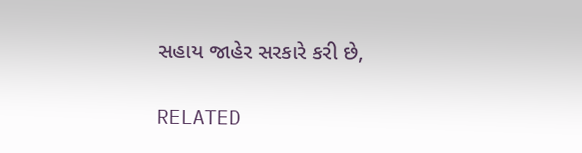સહાય જાહેર સરકારે કરી છે,

RELATED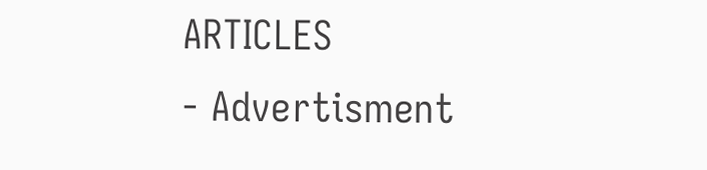ARTICLES
- Advertisment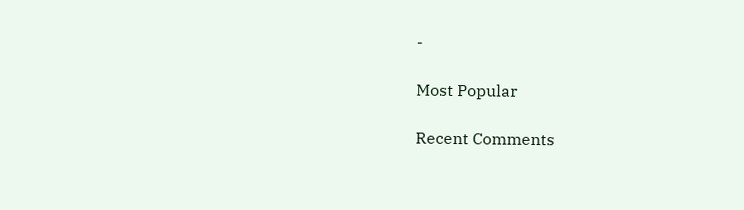-

Most Popular

Recent Comments